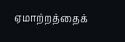ஏமாற்றத்தைக்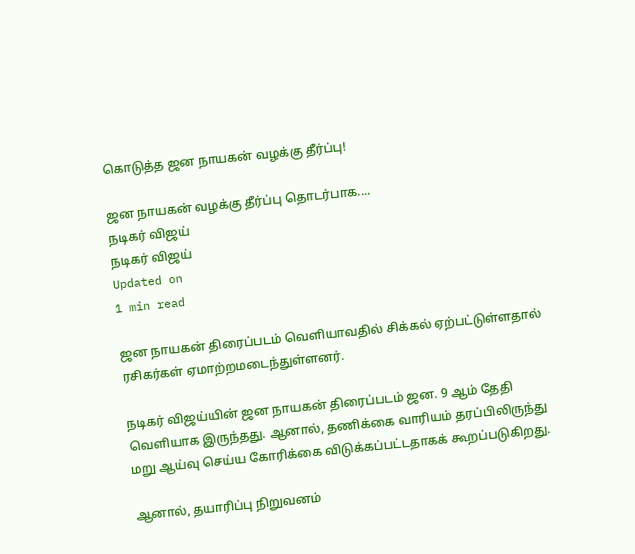கொடுத்த ஜன நாயகன் வழக்கு தீர்ப்பு!

ஜன நாயகன் வழக்கு தீர்ப்பு தொடர்பாக....
நடிகர் விஜய்
நடிகர் விஜய்
Updated on
1 min read

ஜன நாயகன் திரைப்படம் வெளியாவதில் சிக்கல் ஏற்பட்டுள்ளதால் ரசிகர்கள் ஏமாற்றமடைந்துள்ளனர்.

நடிகர் விஜய்யின் ஜன நாயகன் திரைப்படம் ஜன. 9 ஆம் தேதி வெளியாக இருந்தது. ஆனால், தணிக்கை வாரியம் தரப்பிலிருந்து மறு ஆய்வு செய்ய கோரிக்கை விடுக்கப்பட்டதாகக் கூறப்படுகிறது.

ஆனால், தயாரிப்பு நிறுவனம்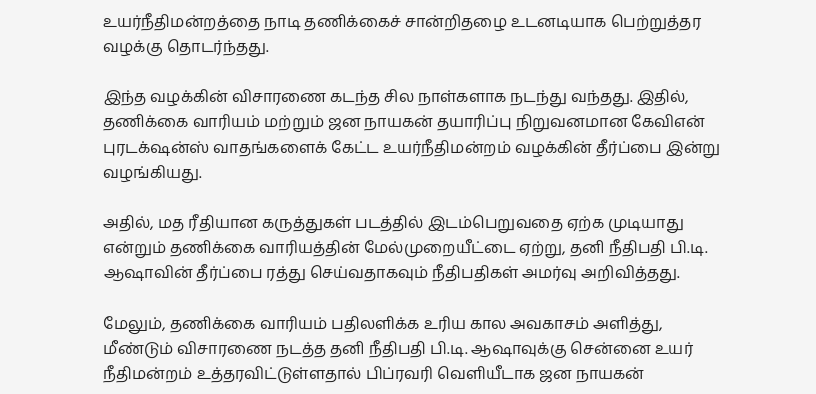உயர்நீதிமன்றத்தை நாடி தணிக்கைச் சான்றிதழை உடனடியாக பெற்றுத்தர வழக்கு தொடர்ந்தது.

இந்த வழக்கின் விசாரணை கடந்த சில நாள்களாக நடந்து வந்தது. இதில், தணிக்கை வாரியம் மற்றும் ஜன நாயகன் தயாரிப்பு நிறுவனமான கேவிஎன் புரடக்‌ஷன்ஸ் வாதங்களைக் கேட்ட உயர்நீதிமன்றம் வழக்கின் தீர்ப்பை இன்று வழங்கியது.

அதில், மத ரீதியான கருத்துகள் படத்தில் இடம்பெறுவதை ஏற்க முடியாது என்றும் தணிக்கை வாரியத்தின் மேல்முறையீட்டை ஏற்று, தனி நீதிபதி பி.டி. ஆஷாவின் தீர்ப்பை ரத்து செய்வதாகவும் நீதிபதிகள் அமர்வு அறிவித்தது.

மேலும், தணிக்கை வாரியம் பதிலளிக்க உரிய கால அவகாசம் அளித்து, மீண்டும் விசாரணை நடத்த தனி நீதிபதி பி.டி. ஆஷாவுக்கு சென்னை உயர் நீதிமன்றம் உத்தரவிட்டுள்ளதால் பிப்ரவரி வெளியீடாக ஜன நாயகன்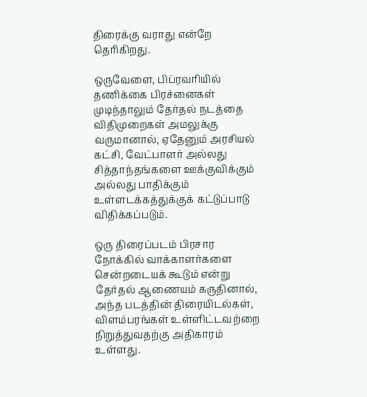திரைக்கு வராது என்றே தெரிகிறது.

ஒருவேளை, பிப்ரவரியில் தணிக்கை பிரச்னைகள் முடிந்தாலும் தேர்தல் நடத்தை விதிமுறைகள் அமலுக்கு வருமானால், ஏதேனும் அரசியல் கட்சி, வேட்பாளர் அல்லது சித்தாந்தங்களை ஊக்குவிக்கும் அல்லது பாதிக்கும் உள்ளடக்கத்துக்குக் கட்டுப்பாடு விதிக்கப்படும்.

ஒரு திரைப்படம் பிரசார நோக்கில் வாக்காளர்களை சென்றடையக் கூடும் என்று தேர்தல் ஆணையம் கருதினால், அந்த படத்தின் திரையிடல்கள், விளம்பரங்கள் உள்ளிட்டவற்றை நிறுத்துவதற்கு அதிகாரம் உள்ளது.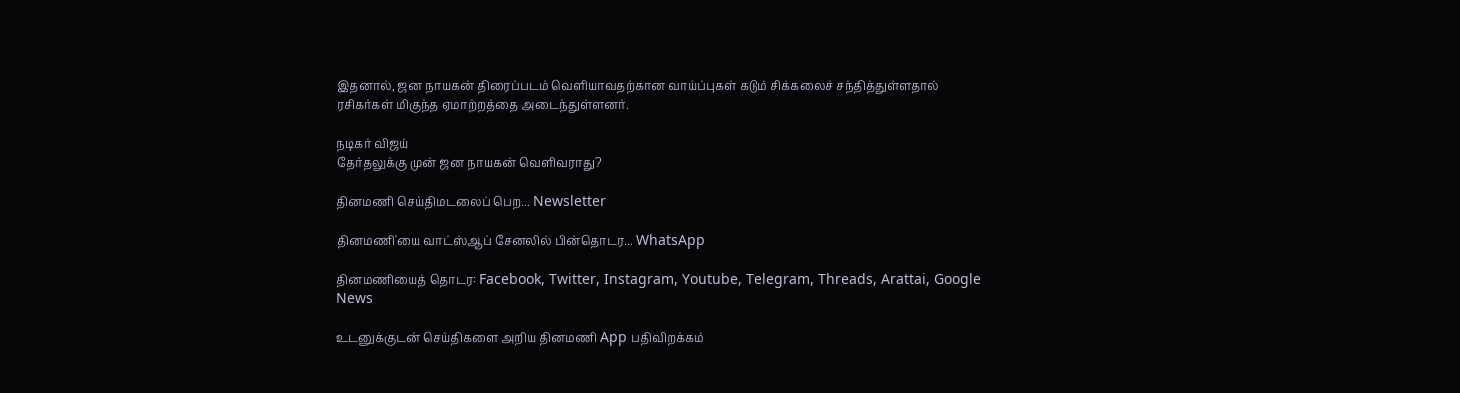இதனால், ஜன நாயகன் திரைப்படம் வெளியாவதற்கான வாய்ப்புகள் கடும் சிக்கலைச் சந்தித்துள்ளதால் ரசிகர்கள் மிகுந்த ஏமாற்றத்தை அடைந்துள்ளனர்.

நடிகர் விஜய்
தேர்தலுக்கு முன் ஜன நாயகன் வெளிவராது?

தினமணி செய்திமடலைப் பெற... Newsletter

தினமணி'யை வாட்ஸ்ஆப் சேனலில் பின்தொடர... WhatsApp

தினமணியைத் தொடர: Facebook, Twitter, Instagram, Youtube, Telegram, Threads, Arattai, Google News

உடனுக்குடன் செய்திகளை அறிய தினமணி App பதிவிறக்கம்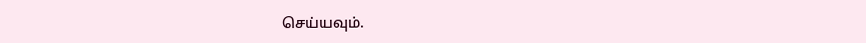செய்யவும்.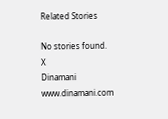Related Stories

No stories found.
X
Dinamani
www.dinamani.com